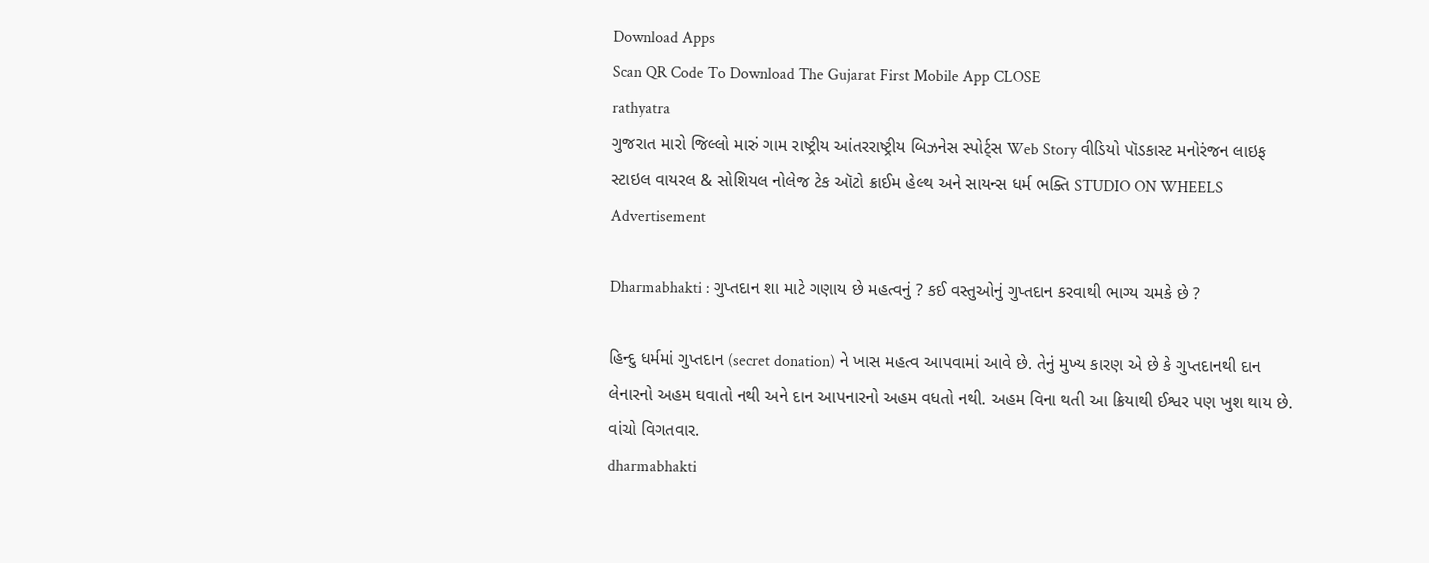Download Apps
Scan QR Code To Download The Gujarat First Mobile App CLOSE
rathyatra
ગુજરાત મારો જિલ્લો મારું ગામ રાષ્ટ્રીય આંતરરાષ્ટ્રીય બિઝનેસ સ્પોર્ટ્સ Web Story વીડિયો પૉડકાસ્ટ મનોરંજન લાઇફ સ્ટાઇલ વાયરલ & સોશિયલ નોલેજ ટેક ઑટો ક્રાઈમ હેલ્થ અને સાયન્સ ધર્મ ભક્તિ STUDIO ON WHEELS
Advertisement

Dharmabhakti : ગુપ્તદાન શા માટે ગણાય છે મહત્વનું ? કઈ વસ્તુઓનું ગુપ્તદાન કરવાથી ભાગ્ય ચમકે છે ?

હિન્દુ ધર્મમાં ગુપ્તદાન (secret donation) ને ખાસ મહત્વ આપવામાં આવે છે. તેનું મુખ્ય કારણ એ છે કે ગુપ્તદાનથી દાન લેનારનો અહમ ઘવાતો નથી અને દાન આપનારનો અહમ વધતો નથી. અહમ વિના થતી આ ક્રિયાથી ઈશ્વર પણ ખુશ થાય છે. વાંચો વિગતવાર.
dharmabhakti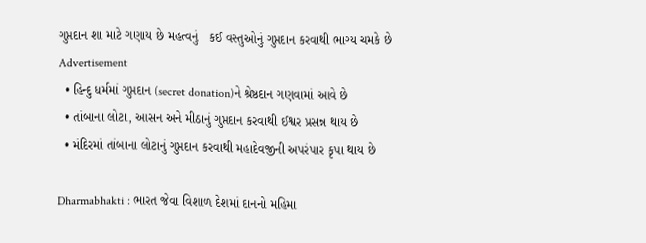ગુપ્તદાન શા માટે ગણાય છે મહત્વનું   કઈ વસ્તુઓનું ગુપ્તદાન કરવાથી ભાગ્ય ચમકે છે
Advertisement
  • હિન્દુ ધર્મમાં ગુપ્તદાન (secret donation)ને શ્રેષ્ઠદાન ગણવામાં આવે છે
  • તાંબાના લોટા, આસન અને મીઠાનું ગુપ્તદાન કરવાથી ઈશ્વર પ્રસન્ન થાય છે
  • મંદિરમાં તાંબાના લોટાનું ગુપ્તદાન કરવાથી મહાદેવજીની અપરંપાર કૃપા થાય છે

Dharmabhakti : ભારત જેવા વિશાળ દેશમાં દાનનો મહિમા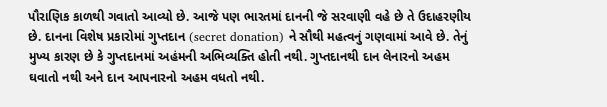પૌરાણિક કાળથી ગવાતો આવ્યો છે. આજે પણ ભારતમાં દાનની જે સરવાણી વહે છે તે ઉદાહરણીય છે. દાનના વિશેષ પ્રકારોમાં ગુપ્તદાન (secret donation) ને સૌથી મહત્વનું ગણવામાં આવે છે. તેનું મુખ્ય કારણ છે કે ગુપ્તદાનમાં અહંમની અભિવ્યક્તિ હોતી નથી. ગુપ્તદાનથી દાન લેનારનો અહમ ઘવાતો નથી અને દાન આપનારનો અહમ વધતો નથી.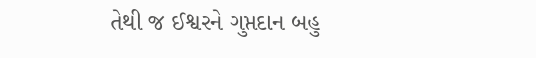તેથી જ ઈશ્વરને ગુપ્તદાન બહુ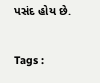પસંદ હોય છે.

Tags :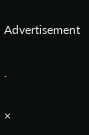Advertisement

.

×